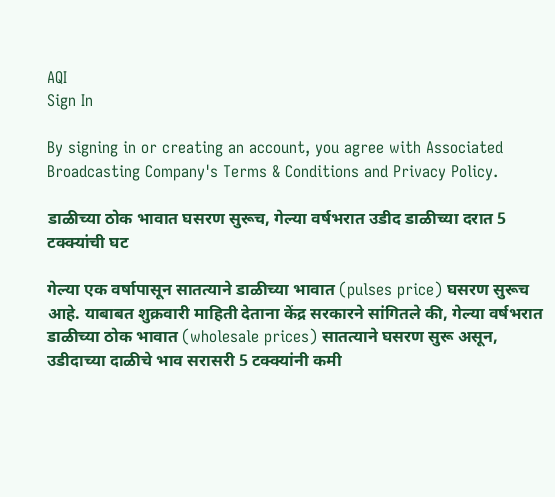AQI
Sign In

By signing in or creating an account, you agree with Associated Broadcasting Company's Terms & Conditions and Privacy Policy.

डाळीच्या ठोक भावात घसरण सुरूच, गेल्या वर्षभरात उडीद डाळीच्या दरात 5 टक्क्यांची घट

गेल्या एक वर्षापासून सातत्याने डाळीच्या भावात (pulses price) घसरण सुरूच आहे. याबाबत शुक्रवारी माहिती देताना केंद्र सरकारने सांगितले की, गेल्या वर्षभरात डाळीच्या ठोक भावात (wholesale prices) सातत्याने घसरण सुरू असून, उडीदाच्या दाळीचे भाव सरासरी 5 टक्क्यांनी कमी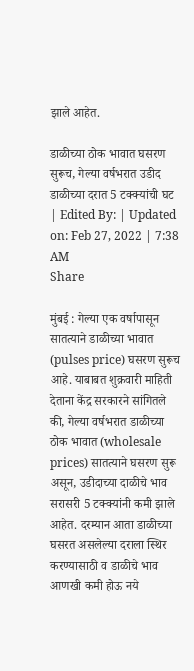झाले आहेत.

डाळीच्या ठोक भावात घसरण सुरूच, गेल्या वर्षभरात उडीद डाळीच्या दरात 5 टक्क्यांची घट
| Edited By: | Updated on: Feb 27, 2022 | 7:38 AM
Share

मुंबई : गेल्या एक वर्षापासून सातत्याने डाळीच्या भावात (pulses price) घसरण सुरूच आहे. याबाबत शुक्रवारी माहिती देताना केंद्र सरकारने सांगितले की, गेल्या वर्षभरात डाळीच्या ठोक भावात (wholesale prices) सातत्याने घसरण सुरू असून, उडीदाच्या दाळीचे भाव सरासरी 5 टक्क्यांनी कमी झाले आहेत. दरम्यान आता डाळीच्या घसरत असलेल्या दराला स्थिर करण्यासाठी व डाळीचे भाव आणखी कमी होऊ नये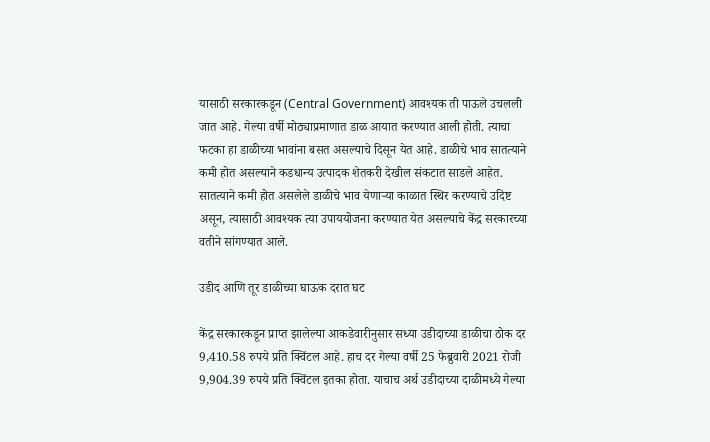यासाठी सरकारकडून (Central Government) आवश्यक ती पाऊले उचलली जात आहे. गेल्या वर्षी मोठ्याप्रमाणात डाळ आयात करण्यात आली होती. त्याचा फटका हा डाळीच्या भावांना बसत असल्याचे दिसून येत आहे. डाळीचे भाव सातत्याने कमी होत असल्याने कडधान्य उत्पादक शेतकरी देखील संकटात साडले आहेत. सातत्याने कमी होत असलेले डाळीचे भाव येणाऱ्या काळात स्थिर करण्याचे उदिष्ट असून, त्यासाठी आवश्यक त्या उपाययोजना करण्यात येत असल्याचे केंद्र सरकारच्या वतीने सांगण्यात आले.

उडीद आणि तूर डाळीच्या घाऊक दरात घट

केंद्र सरकारकडून प्राप्त झालेल्या आकडेवारीनुसार सध्या उडीदाच्या डाळीचा ठोक दर 9,410.58 रुपये प्रति क्विंटल आहे. हाच दर गेल्या वर्षी 25 फेब्रुवारी 2021 रोजी 9,904.39 रुपये प्रति क्विंटल इतका होता. याचाच अर्थ उडीदाच्या दाळीमध्ये गेल्या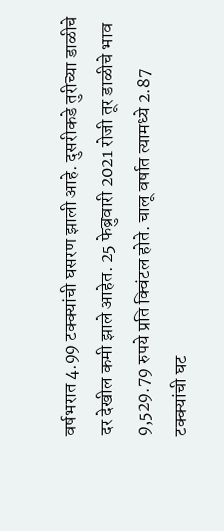वर्षभरात 4.99 टक्क्यांची घसरण झाली आहे. दुसरीकडे तुरीच्या डाळीचे दर देखील कमी झाले आहेत. 25 फेब्रुवारी 2021 रोजी तूर डाळीचे भाव 9,529.79 रुपये प्रति क्विंटल होते. चालू वर्षात त्यामध्ये 2.87 टक्क्यांची घट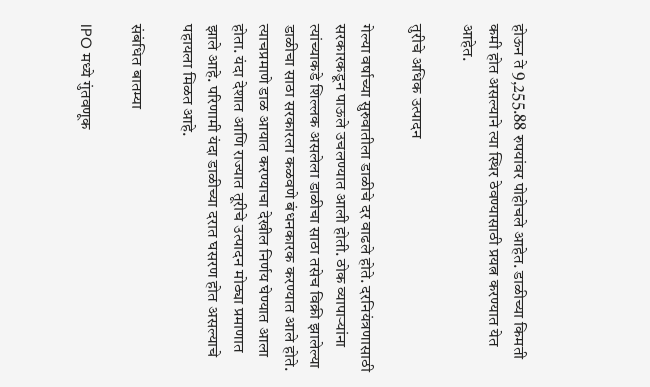होऊन ते 9,255.88 रुपयांवर पोहोचले आहेत. डाळीच्या किमती कमी होत असल्याने त्या स्थिर ठेवण्यासाठी प्रयत्न करण्यात येत आहेत.

तुरीचे अधिक उत्पादन

गेल्या वर्षाच्या सुरुवातीला डाळीचे दर वाढले होते. दरनियंत्रणासाठी सरकारकडून पाऊले उचलण्यात आली होती. ठोक व्यापाऱ्यांना त्यांच्याकडे शिल्लक असलेला डाळीचा साठा तसेच विक्री झालेल्या डाळीचा साठा सरकारला कळवणे बंधनकारक करण्यात आले होते. त्याचप्रमाणे डाळ आयात करण्याचा देखील निर्णय घेण्यात आला होता. यंदा देशात आणि राज्यात तूरीचे उत्पादन मोठ्या प्रमाणात झाले आहे. परिणामी यंदा डाळीच्या दरात घसरण होत असल्याचे पहायला मिळत आहे.

संबंधित बातम्या

IPO मध्ये गुंतवणूक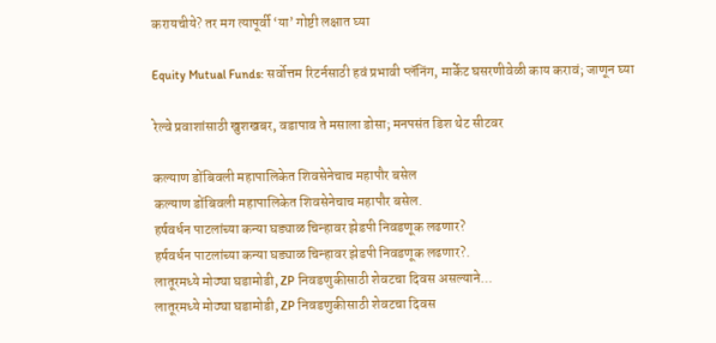करायचीये? तर मग त्यापूर्वी ‘या’ गोष्टी लक्षात घ्या

Equity Mutual Funds: सर्वोत्तम रिटर्नसाठी हवं प्रभावी प्लॅनिंग, मार्केट घसरणीवेळी काय करावं; जाणून घ्या

रेल्वे प्रवाशांसाठी खुशखबर, वडापाव ते मसाला डोसा; मनपसंत डिश थेट सीटवर

कल्याण डोंबिवली महापालिकेत शिवसेनेचाच महापौर बसेल
कल्याण डोंबिवली महापालिकेत शिवसेनेचाच महापौर बसेल.
हर्षवर्धन पाटलांच्या कन्या घड्याळ चिन्हावर झेडपी निवडणूक लढणार?
हर्षवर्धन पाटलांच्या कन्या घड्याळ चिन्हावर झेडपी निवडणूक लढणार?.
लातूरमध्ये मोठ्या घडामोडी, ZP निवडणुकीसाठी शेवटचा दिवस असल्याने...
लातूरमध्ये मोठ्या घडामोडी, ZP निवडणुकीसाठी शेवटचा दिवस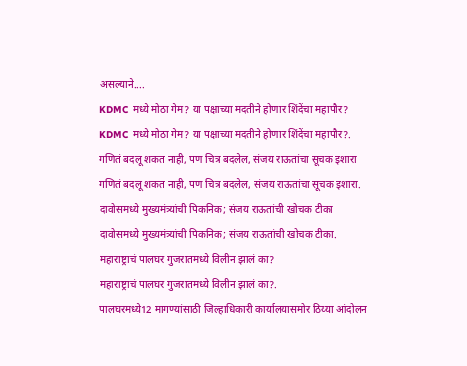असल्याने....
KDMC मध्ये मोठा गेम? या पक्षाच्या मदतीने होणार शिंदेंचा महापौर?
KDMC मध्ये मोठा गेम? या पक्षाच्या मदतीने होणार शिंदेंचा महापौर?.
गणितं बदलू शकत नाही, पण चित्र बदलेल, संजय राऊतांचा सूचक इशारा
गणितं बदलू शकत नाही, पण चित्र बदलेल, संजय राऊतांचा सूचक इशारा.
दावोसमध्ये मुख्यमंत्र्यांची पिकनिक; संजय राऊतांची खोचक टीका
दावोसमध्ये मुख्यमंत्र्यांची पिकनिक; संजय राऊतांची खोचक टीका.
महाराष्ट्राचं पालघर गुजरातमध्ये विलीन झालं का?
महाराष्ट्राचं पालघर गुजरातमध्ये विलीन झालं का?.
पालघरमध्ये12 मागण्यांसाठी जिल्हाधिकारी कार्यालयासमोर ठिय्या आंदोलन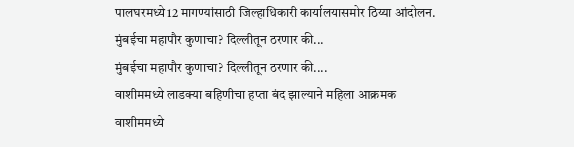पालघरमध्ये12 मागण्यांसाठी जिल्हाधिकारी कार्यालयासमोर ठिय्या आंदोलन.
मुंबईचा महापौर कुणाचा? दिल्लीतून ठरणार की...
मुंबईचा महापौर कुणाचा? दिल्लीतून ठरणार की....
वाशीममध्ये लाडक्या बहिणीचा हप्ता बंद झाल्याने महिला आक्रमक
वाशीममध्ये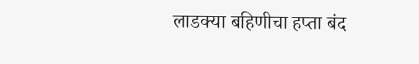लाडक्या बहिणीचा हप्ता बंद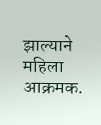झाल्याने महिला आक्रमक.